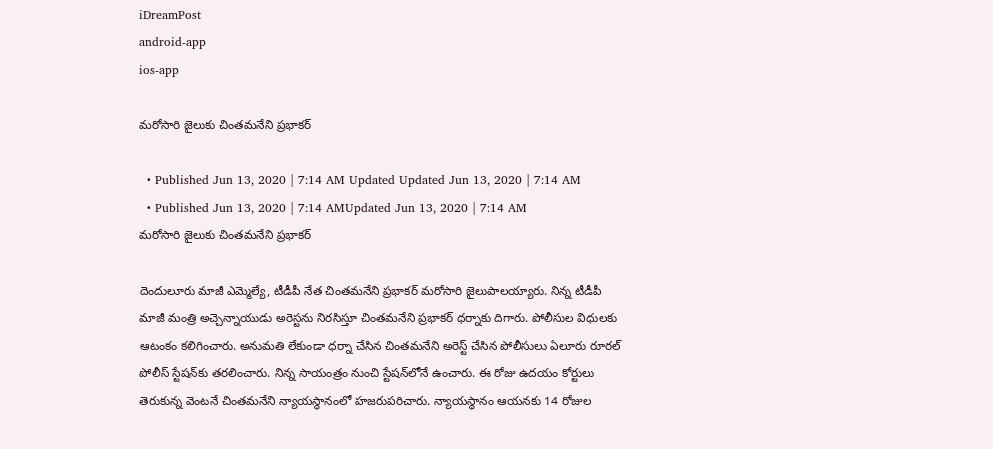iDreamPost
android-app
ios-app

మరోసారి జైలుకు చింతమనేని ప్రభాకర్‌

  • Published Jun 13, 2020 | 7:14 AM Updated Updated Jun 13, 2020 | 7:14 AM
  • Published Jun 13, 2020 | 7:14 AMUpdated Jun 13, 2020 | 7:14 AM
మరోసారి జైలుకు చింతమనేని ప్రభాకర్‌

దెందులూరు మాజీ ఎమ్మెల్యే, టీడీపీ నేత చింతమనేని ప్రభాకర్‌ మరోసారి జైలుపాలయ్యారు. నిన్న టీడీపీ మాజీ మంత్రి అచ్చెన్నాయుడు అరెస్టను నిరసిస్తూ చింతమనేని ప్రభాకర్‌ ధర్నాకు దిగారు. పోలీసుల విధులకు ఆటంకం కలిగించారు. అనుమతి లేకుండా ధర్నా చేసిన చింతమనేని అరెస్ట్‌ చేసిన పోలీసులు ఏలూరు రూరల్‌ పోలీస్‌ స్టేషన్‌కు తరలించారు. నిన్న సాయంత్రం నుంచి స్టేషన్‌లోనే ఉంచారు. ఈ రోజు ఉదయం కోర్టులు తెరుకున్న వెంటనే చింతమనేని న్యాయస్థానంలో హజరుపరిచారు. న్యాయస్థానం ఆయనకు 14 రోజుల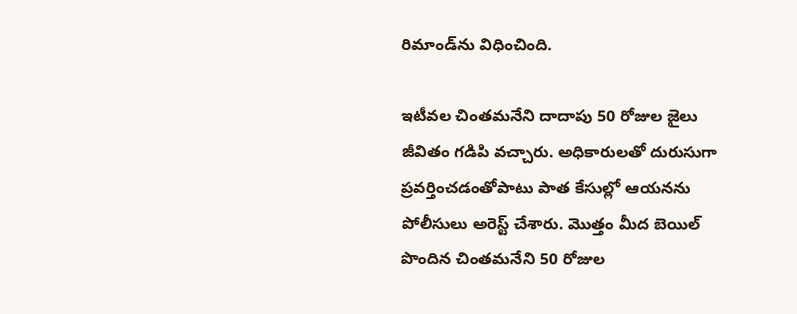రిమాండ్‌ను విధించింది.

ఇటీవల చింతమనేని దాదాపు 50 రోజుల జైలు జీవితం గడిపి వచ్చారు. అధికారులతో దురుసుగా ప్రవర్తించడంతోపాటు పాత కేసుల్లో ఆయనను పోలీసులు అరెస్ట్‌ చేశారు. మొత్తం మీద బెయిల్‌ పొందిన చింతమనేని 50 రోజుల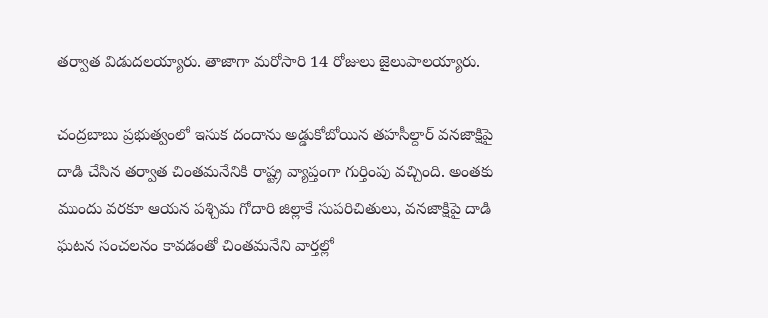తర్వాత విడుదలయ్యారు. తాజాగా మరోసారి 14 రోజులు జైలుపాలయ్యారు.

చంద్రబాబు ప్రభుత్వంలో ఇసుక దందాను అడ్డుకోబోయిన తహసీల్దార్‌ వనజాక్షిపై దాడి చేసిన తర్వాత చింతమనేనికి రాష్ట్ర వ్యాప్తంగా గుర్తింపు వచ్చింది. అంతకు ముందు వరకూ ఆయన పశ్చిమ గోదారి జిల్లాకే సుపరిచితులు, వనజాక్షిపై దాడి ఘటన సంచలనం కావడంతో చింతమనేని వార్తల్లో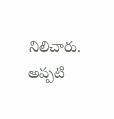నిలిచారు. అప్పటి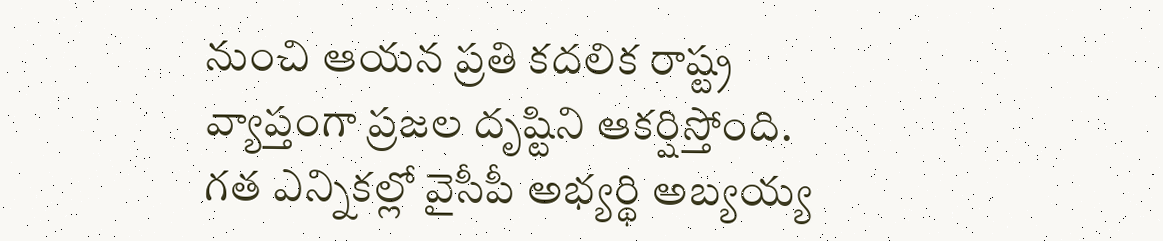నుంచి ఆయన ప్రతి కదలిక రాష్ట్ర వ్యాప్తంగా ప్రజల దృష్టిని ఆకర్షిస్తోంది. గత ఎన్నికల్లో వైసీపీ అభ్యర్థి అబ్యయ్య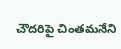చౌదరిపై చింతమనేని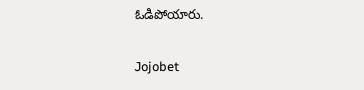ఓడిపోయారు.

Jojobet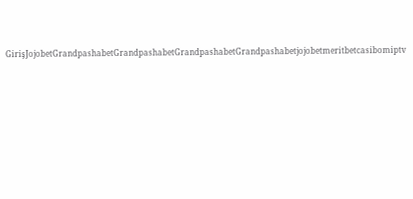GirişJojobetGrandpashabetGrandpashabetGrandpashabetGrandpashabetjojobetmeritbetcasibomiptv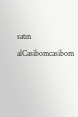satın alCasibomcasibom